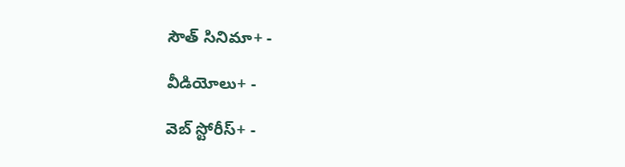సౌత్ సినిమా+ -

వీడియోలు+ -

వెబ్ స్టోరీస్+ -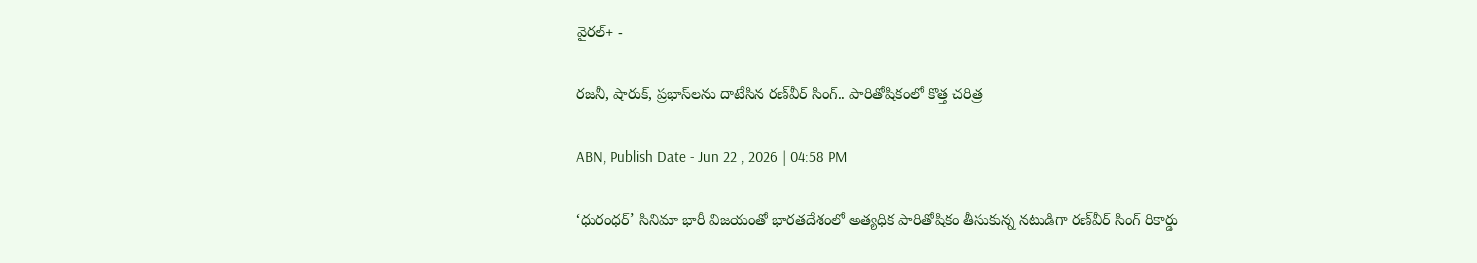వైరల్+ -

రజనీ, షారుక్, ప్రభాస్‌లను దాటేసిన రణ్‌వీర్ సింగ్.. పారితోషికంలో కొత్త చరిత్ర

ABN, Publish Date - Jun 22 , 2026 | 04:58 PM

‘ధురంధర్’ సినిమా భారీ విజ‌యంతో భారతదేశంలో అత్యధిక పారితోషికం తీసుకున్న నటుడిగా రణ్‌వీర్‌ సింగ్‌ రికార్డు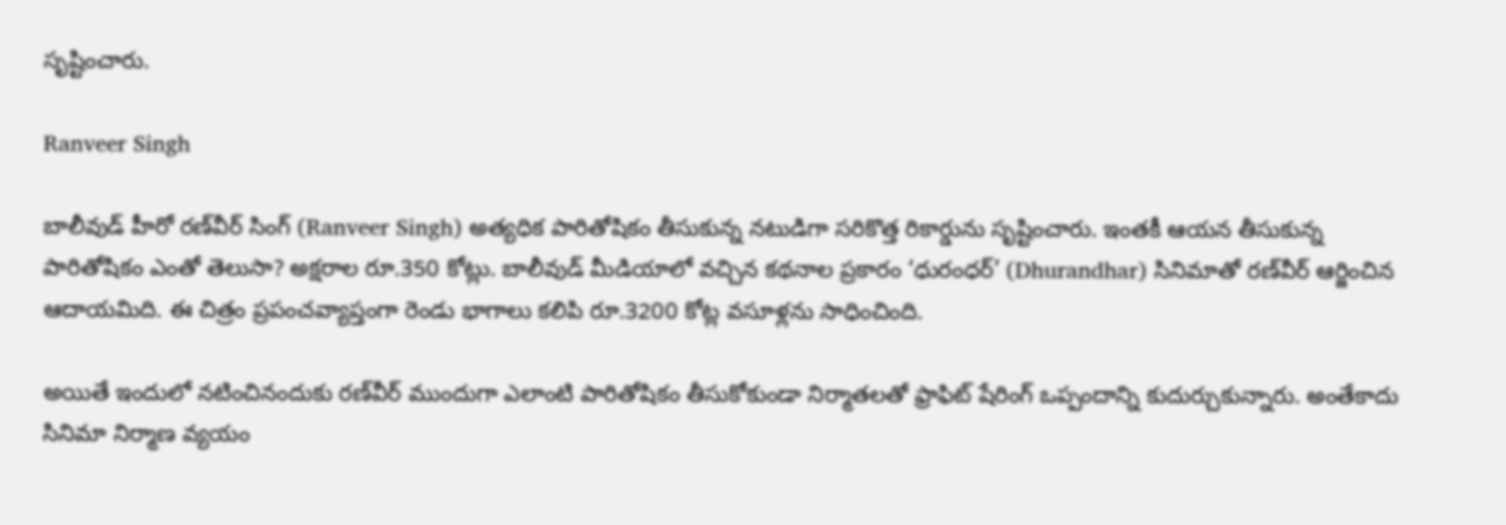సృష్టించారు.

Ranveer Singh

బాలీవుడ్‌ హీరో రణ్‌వీర్‌ సింగ్ (Ranveer Singh) అత్యధిక పారితోషికం తీసుకున్న నటుడిగా సరికొత్త రికార్డును సృష్టించారు. ఇంతకీ ఆయన తీసుకున్న పారితోషికం ఎంతో తెలుసా? అక్షరాల రూ.350 కోట్లు. బాలీవుడ్‌ మీడియాలో వచ్చిన కథనాల ప్రకారం ‘ధురంధర్‌’ (Dhurandhar) సినిమాతో రణ్‌వీర్‌ ఆర్జించిన ఆదాయమిది. ఈ చిత్రం ప్రపంచవ్యాప్తంగా రెండు భాగాలు కలిపి రూ.3200 కోట్ల వసూళ్లను సాధించింది.

అయితే ఇందులో నటించినందుకు రణ్‌వీర్‌ ముందుగా ఎలాంటి పారితోషికం తీసుకోకుండా నిర్మాతలతో ఫ్రాఫిట్‌ షేరింగ్‌ ఒప్పందాన్ని కుదుర్చుకున్నారు. అంతేకాదు సినిమా నిర్మాణ వ్యయం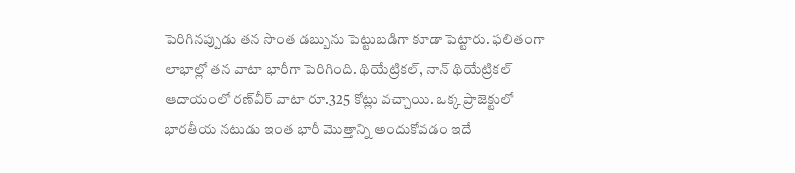పెరిగినప్పుడు తన సొంత డబ్బును పెట్టుబడిగా కూడా పెట్టారు. ఫలితంగా లాభాల్లో తన వాటా భారీగా పెరిగింది. థియేట్రికల్‌, నాన్‌ థియేట్రికల్‌ ఆదాయంలో రణ్‌వీర్‌ వాటా రూ.325 కోట్లు వచ్చాయి. ఒక్క ప్రాజెక్టులో భారతీయ నటుడు ఇంత భారీ మొత్తాన్ని అందుకోవడం ఇదే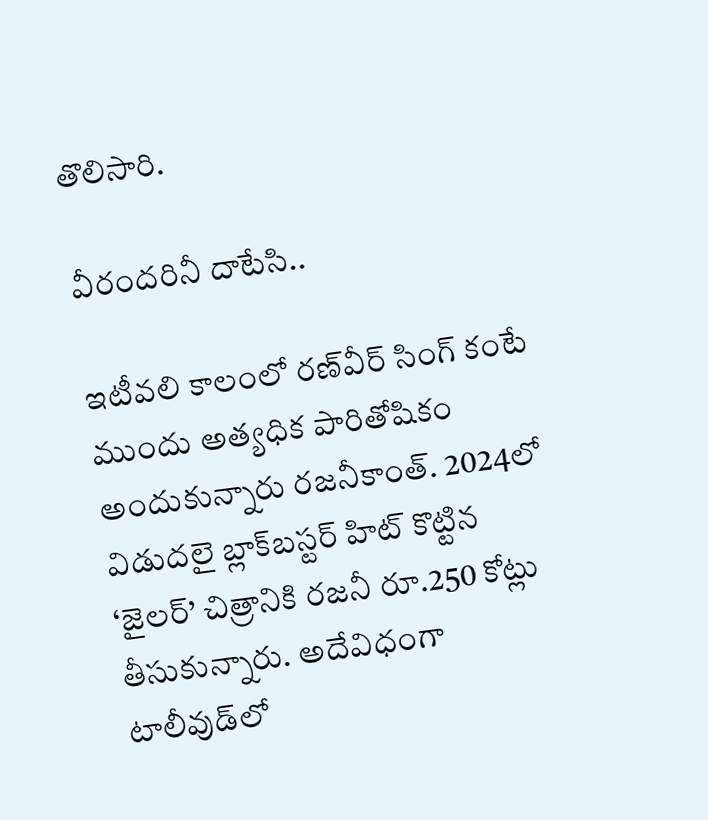తొలిసారి.

వీరందరినీ దాటేసి..

ఇటీవలి కాలంలో రణ్‌వీర్‌ సింగ్‌ కంటే ముందు అత్యధిక పారితోషికం అందుకున్నారు రజనీకాంత్‌. 2024లో విడుదలై బ్లాక్‌బస్టర్‌ హిట్‌ కొట్టిన ‘జైలర్‌’ చిత్రానికి రజనీ రూ.250 కోట్లు తీసుకున్నారు. అదేవిధంగా టాలీవుడ్‌లో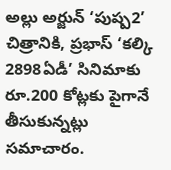అల్లు అర్జున్‌ ‘పుష్ప2’ చిత్రానికి, ప్రభాస్‌ ‘కల్కి 2898ఏడీ’ సినిమాకు రూ.200 కోట్లకు పైగానే తీసుకున్నట్లు సమాచారం.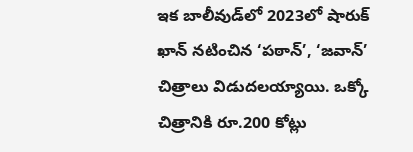ఇక బాలీవుడ్‌లో 2023లో షారుక్‌ ఖాన్‌ నటించిన ‘పఠాన్‌’, ‘జవాన్‌’ చిత్రాలు విడుదలయ్యాయి. ఒక్కో చిత్రానికి రూ.200 కోట్లు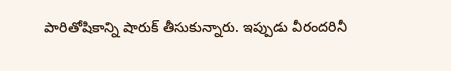పారితోషికాన్ని షారుక్‌ తీసుకున్నారు. ఇప్పుడు వీరందరినీ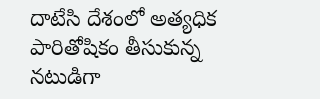దాటేసి దేశంలో అత్యధిక పారితోషికం తీసుకున్న నటుడిగా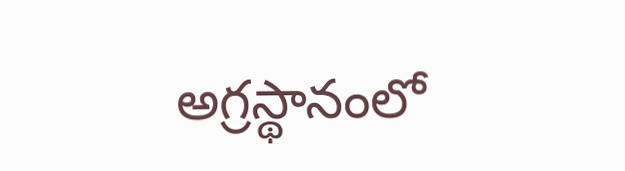అగ్రస్థానంలో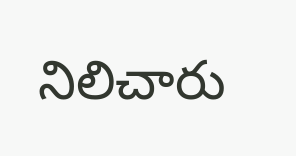నిలిచారు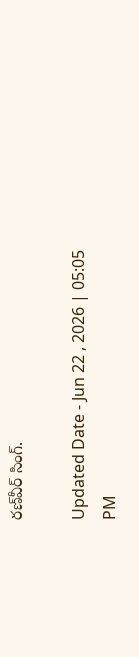రణ్‌వీర్‌ సింగ్‌.

Updated Date - Jun 22 , 2026 | 05:05 PM